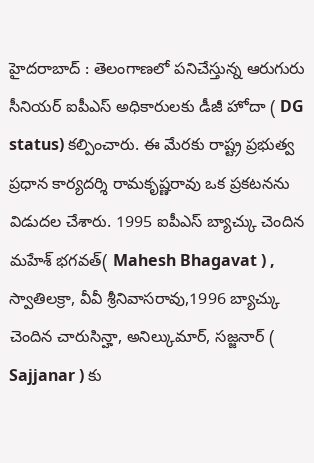హైదరాబాద్ : తెలంగాణలో పనిచేస్తున్న ఆరుగురు సీనియర్ ఐపీఎస్ అధికారులకు డీజీ హోదా ( DG status) కల్పించారు. ఈ మేరకు రాష్ట్ర ప్రభుత్వ ప్రధాన కార్యదర్శి రామకృష్ణరావు ఒక ప్రకటనను విడుదల చేశారు. 1995 ఐపీఎస్ బ్యాచ్కు చెందిన మహేశ్ భగవత్( Mahesh Bhagavat ) , స్వాతిలక్రా, వీవీ శ్రీనివాసరావు,1996 బ్యాచ్కు చెందిన చారుసిన్హా, అనిల్కుమార్, సజ్జనార్ ( Sajjanar ) కు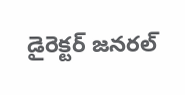డైరెక్టర్ జనరల్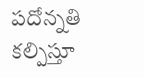పదోన్నతి కల్పిస్తూ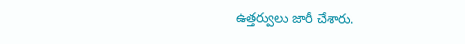ఉత్తర్వులు జారీ చేశారు.